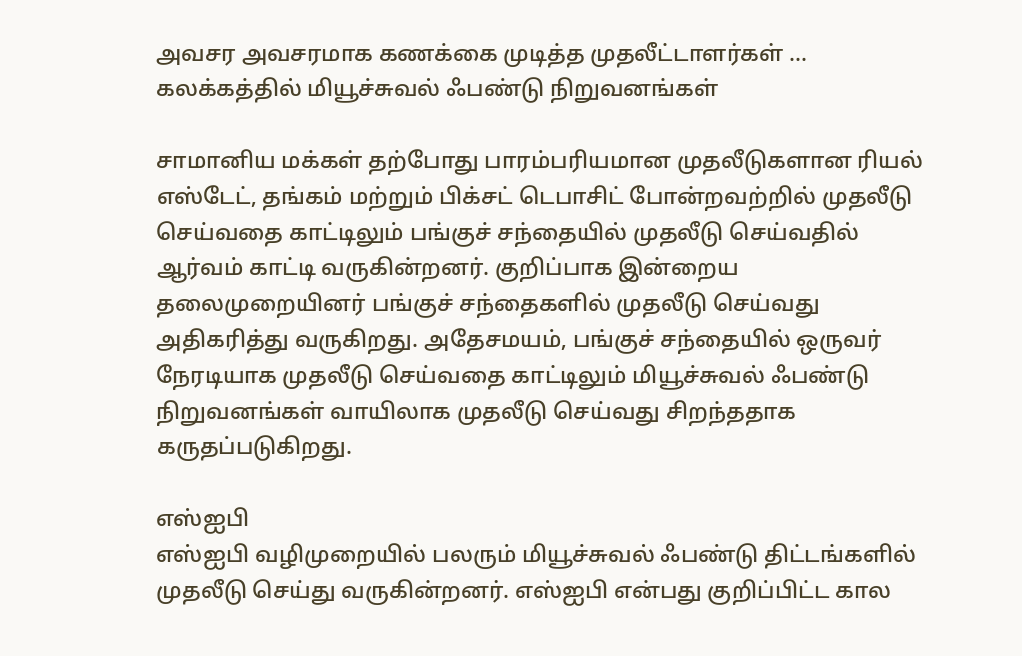அவசர அவசரமாக கணக்கை முடித்த முதலீட்டாளர்கள் ... கலக்கத்தில் மியூச்சுவல் ஃபண்டு நிறுவனங்கள்

சாமானிய மக்கள் தற்போது பாரம்பரியமான முதலீடுகளான ரியல் எஸ்டேட், தங்கம் மற்றும் பிக்சட் டெபாசிட் போன்றவற்றில் முதலீடு செய்வதை காட்டிலும் பங்குச் சந்தையில் முதலீடு செய்வதில் ஆர்வம் காட்டி வருகின்றனர். குறிப்பாக இன்றைய தலைமுறையினர் பங்குச் சந்தைகளில் முதலீடு செய்வது அதிகரித்து வருகிறது. அதேசமயம், பங்குச் சந்தையில் ஒருவர் நேரடியாக முதலீடு செய்வதை காட்டிலும் மியூச்சுவல் ஃபண்டு நிறுவனங்கள் வாயிலாக முதலீடு செய்வது சிறந்ததாக கருதப்படுகிறது.

எஸ்ஐபி
எஸ்ஐபி வழிமுறையில் பலரும் மியூச்சுவல் ஃபண்டு திட்டங்களில் முதலீடு செய்து வருகின்றனர். எஸ்ஐபி என்பது குறிப்பிட்ட கால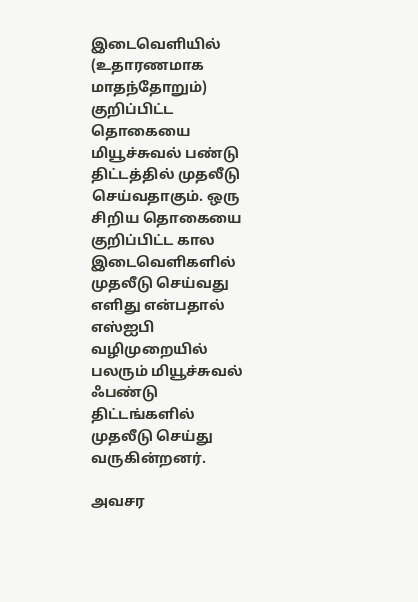இடைவெளியில் (உதாரணமாக மாதந்தோறும்) குறிப்பிட்ட தொகையை மியூச்சுவல் பண்டு திட்டத்தில் முதலீடு செய்வதாகும். ஒரு சிறிய தொகையை குறிப்பிட்ட கால இடைவெளிகளில் முதலீடு செய்வது எளிது என்பதால் எஸ்ஐபி வழிமுறையில் பலரும் மியூச்சுவல் ஃபண்டு திட்டங்களில் முதலீடு செய்து வருகின்றனர்.

அவசர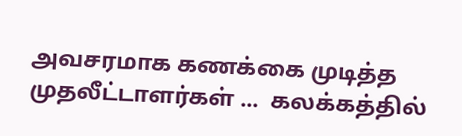அவசரமாக கணக்கை முடித்த முதலீட்டாளர்கள் ...  கலக்கத்தில்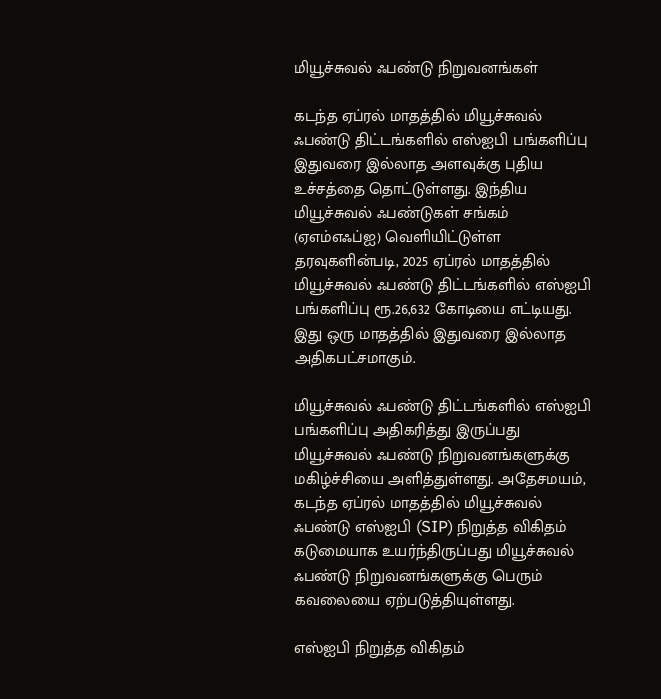மியூச்சுவல் ஃபண்டு நிறுவனங்கள்

கடந்த ஏப்ரல் மாதத்தில் மியூச்சுவல் ஃபண்டு திட்டங்களில் எஸ்ஐபி பங்களிப்பு இதுவரை இல்லாத அளவுக்கு புதிய உச்சத்தை தொட்டுள்ளது. இந்திய மியூச்சுவல் ஃபண்டுகள் சங்கம் (ஏஎம்எஃப்ஐ) வெளியிட்டுள்ள தரவுகளின்படி, 2025 ஏப்ரல் மாதத்தில் மியூச்சுவல் ஃபண்டு திட்டங்களில் எஸ்ஐபி பங்களிப்பு ரூ.26,632 கோடியை எட்டியது. இது ஒரு மாதத்தில் இதுவரை இல்லாத அதிகபட்சமாகும்.

மியூச்சுவல் ஃபண்டு திட்டங்களில் எஸ்ஐபி பங்களிப்பு அதிகரித்து இருப்பது மியூச்சுவல் ஃபண்டு நிறுவனங்களுக்கு மகிழ்ச்சியை அளித்துள்ளது. அதேசமயம், கடந்த ஏப்ரல் மாதத்தில் மியூச்சுவல் ஃபண்டு எஸ்ஐபி (SIP) நிறுத்த விகிதம் கடுமையாக உயர்ந்திருப்பது மியூச்சுவல் ஃபண்டு நிறுவனங்களுக்கு பெரும் கவலையை ஏற்படுத்தியுள்ளது.

எஸ்ஐபி நிறுத்த விகிதம்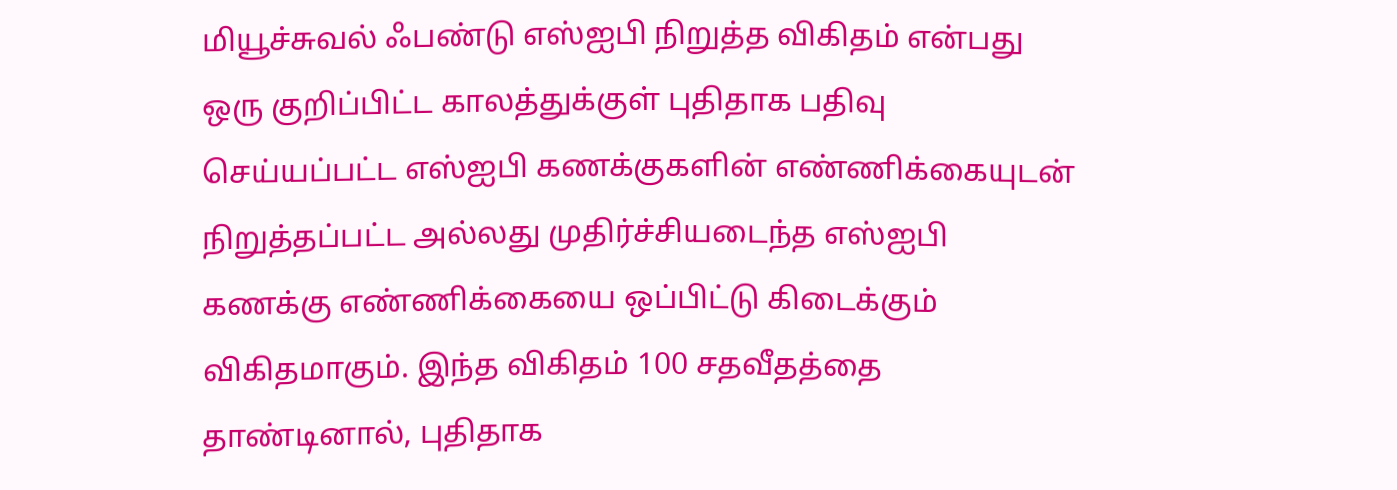மியூச்சுவல் ஃபண்டு எஸ்ஐபி நிறுத்த விகிதம் என்பது ஒரு குறிப்பிட்ட காலத்துக்குள் புதிதாக பதிவு செய்யப்பட்ட எஸ்ஐபி கணக்குகளின் எண்ணிக்கையுடன் நிறுத்தப்பட்ட அல்லது முதிர்ச்சியடைந்த எஸ்ஐபி கணக்கு எண்ணிக்கையை ஒப்பிட்டு கிடைக்கும் விகிதமாகும். இந்த விகிதம் 100 சதவீதத்தை தாண்டினால், புதிதாக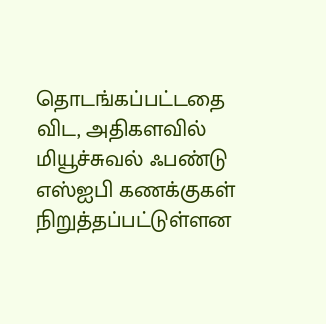தொடங்கப்பட்டதை விட, அதிகளவில் மியூச்சுவல் ஃபண்டு எஸ்ஐபி கணக்குகள் நிறுத்தப்பட்டுள்ளன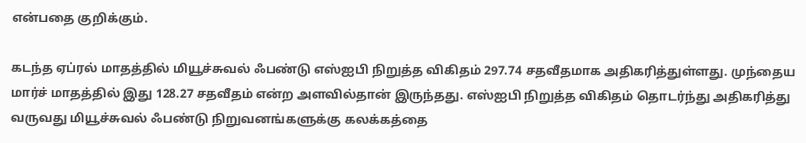என்பதை குறிக்கும்.

கடந்த ஏப்ரல் மாதத்தில் மியூச்சுவல் ஃபண்டு எஸ்ஐபி நிறுத்த விகிதம் 297.74 சதவீதமாக அதிகரித்துள்ளது. முந்தைய மார்ச் மாதத்தில் இது 128.27 சதவீதம் என்ற அளவில்தான் இருந்தது. எஸ்ஐபி நிறுத்த விகிதம் தொடர்ந்து அதிகரித்து வருவது மியூச்சுவல் ஃபண்டு நிறுவனங்களுக்கு கலக்கத்தை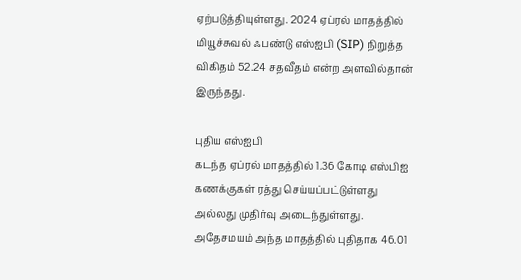ஏற்படுத்தியுள்ளது. 2024 ஏப்ரல் மாதத்தில் மியூச்சுவல் ஃபண்டு எஸ்ஐபி (SIP) நிறுத்த விகிதம் 52.24 சதவீதம் என்ற அளவில்தான் இருந்தது.

புதிய எஸ்ஐபி
கடந்த ஏப்ரல் மாதத்தில் 1.36 கோடி எஸ்பிஐ கணக்குகள் ரத்து செய்யப்பட்டுள்ளது அல்லது முதிர்வு அடைந்துள்ளது. அதேசமயம் அந்த மாதத்தில் புதிதாக 46.01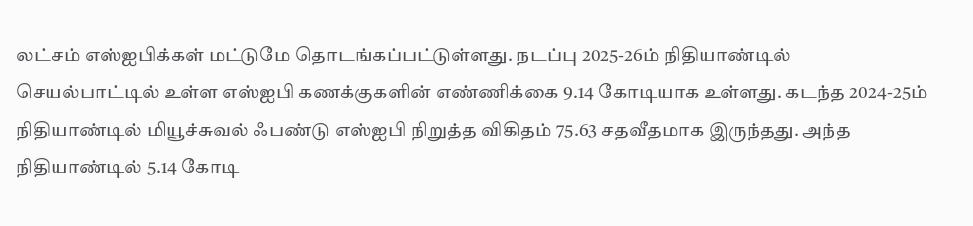லட்சம் எஸ்ஐபிக்கள் மட்டுமே தொடங்கப்பட்டுள்ளது. நடப்பு 2025-26ம் நிதியாண்டில் செயல்பாட்டில் உள்ள எஸ்ஐபி கணக்குகளின் எண்ணிக்கை 9.14 கோடியாக உள்ளது. கடந்த 2024-25ம் நிதியாண்டில் மியூச்சுவல் ஃபண்டு எஸ்ஐபி நிறுத்த விகிதம் 75.63 சதவீதமாக இருந்தது. அந்த நிதியாண்டில் 5.14 கோடி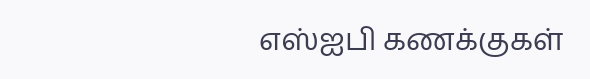எஸ்ஐபி கணக்குகள்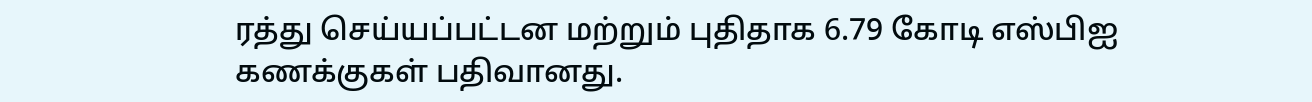ரத்து செய்யப்பட்டன மற்றும் புதிதாக 6.79 கோடி எஸ்பிஐ கணக்குகள் பதிவானது.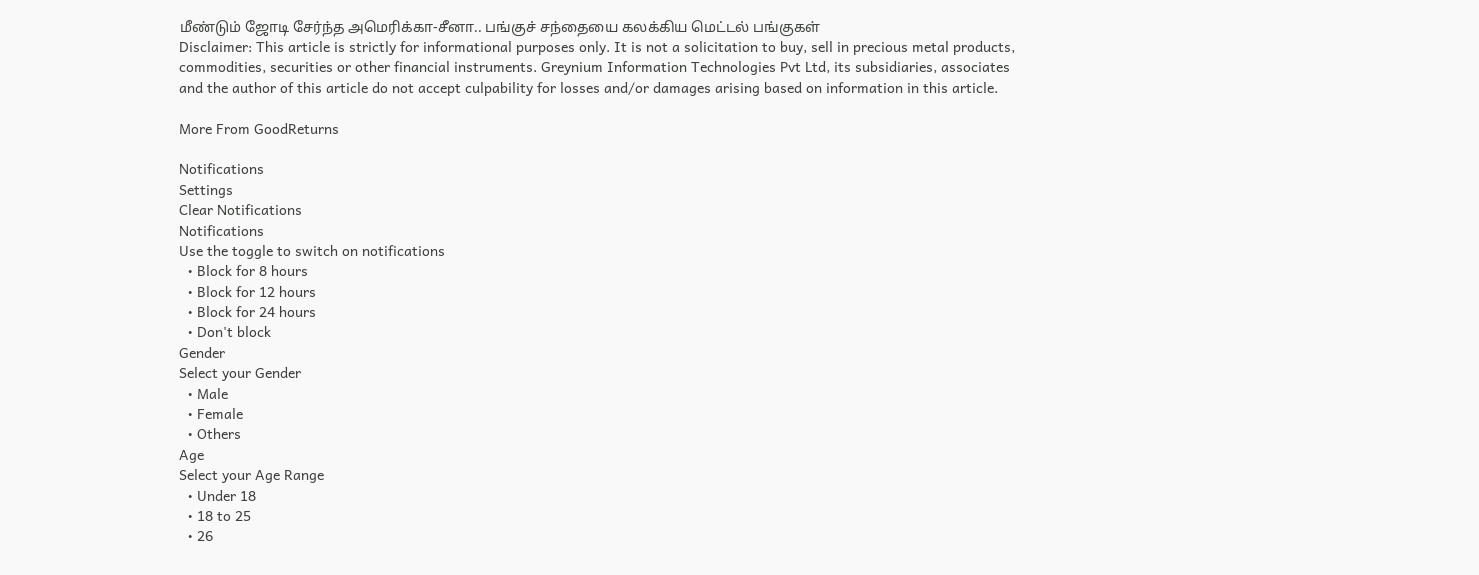மீண்டும் ஜோடி சேர்ந்த அமெரிக்கா-சீனா.. பங்குச் சந்தையை கலக்கிய மெட்டல் பங்குகள்
Disclaimer: This article is strictly for informational purposes only. It is not a solicitation to buy, sell in precious metal products, commodities, securities or other financial instruments. Greynium Information Technologies Pvt Ltd, its subsidiaries, associates and the author of this article do not accept culpability for losses and/or damages arising based on information in this article.

More From GoodReturns

Notifications
Settings
Clear Notifications
Notifications
Use the toggle to switch on notifications
  • Block for 8 hours
  • Block for 12 hours
  • Block for 24 hours
  • Don't block
Gender
Select your Gender
  • Male
  • Female
  • Others
Age
Select your Age Range
  • Under 18
  • 18 to 25
  • 26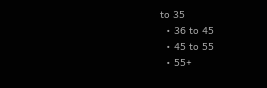to 35
  • 36 to 45
  • 45 to 55
  • 55+